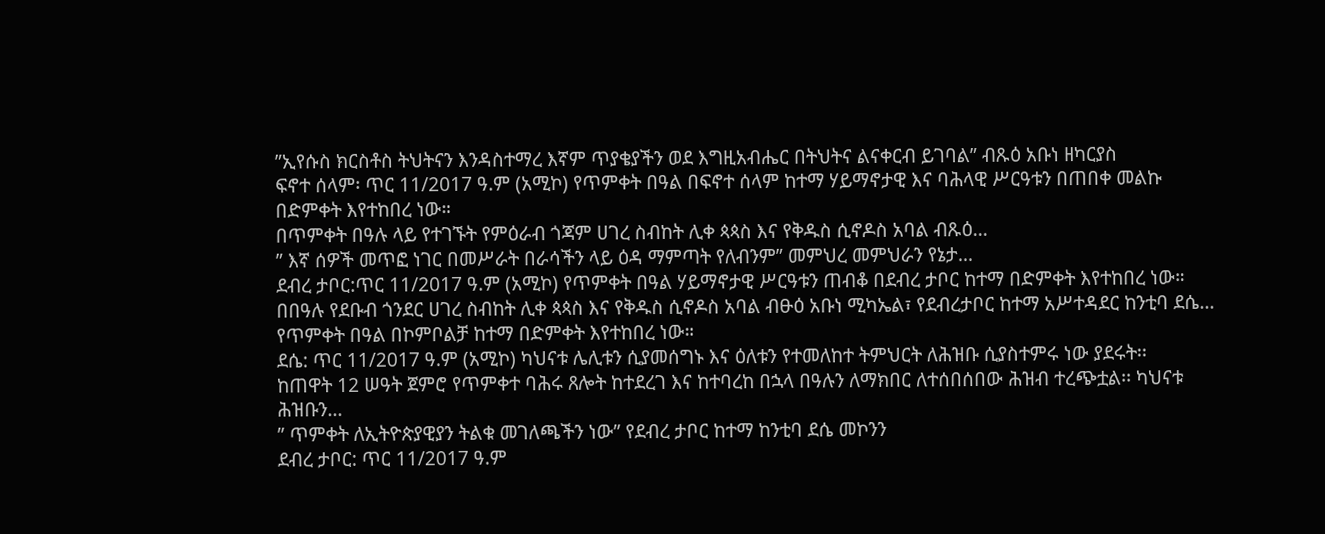”ኢየሱስ ክርስቶስ ትህትናን እንዳስተማረ እኛም ጥያቄያችን ወደ እግዚአብሔር በትህትና ልናቀርብ ይገባል” ብጹዕ አቡነ ዘካርያስ
ፍኖተ ሰላም፡ ጥር 11/2017 ዓ.ም (አሚኮ) የጥምቀት በዓል በፍኖተ ሰላም ከተማ ሃይማኖታዊ እና ባሕላዊ ሥርዓቱን በጠበቀ መልኩ በድምቀት እየተከበረ ነው።
በጥምቀት በዓሉ ላይ የተገኙት የምዕራብ ጎጃም ሀገረ ስብከት ሊቀ ጳጳስ እና የቅዱስ ሲኖዶስ አባል ብጹዕ...
” እኛ ሰዎች መጥፎ ነገር በመሥራት በራሳችን ላይ ዕዳ ማምጣት የለብንም” መምህረ መምህራን የኔታ...
ደብረ ታቦር:ጥር 11/2017 ዓ.ም (አሚኮ) የጥምቀት በዓል ሃይማኖታዊ ሥርዓቱን ጠብቆ በደብረ ታቦር ከተማ በድምቀት እየተከበረ ነው።
በበዓሉ የደቡብ ጎንደር ሀገረ ስብከት ሊቀ ጳጳስ እና የቅዱስ ሲኖዶስ አባል ብፁዕ አቡነ ሚካኤል፣ የደብረታቦር ከተማ አሥተዳደር ከንቲባ ደሴ...
የጥምቀት በዓል በኮምቦልቻ ከተማ በድምቀት እየተከበረ ነው።
ደሴ: ጥር 11/2017 ዓ.ም (አሚኮ) ካህናቱ ሌሊቱን ሲያመሰግኑ እና ዕለቱን የተመለከተ ትምህርት ለሕዝቡ ሲያስተምሩ ነው ያደሩት፡፡
ከጠዋት 12 ሠዓት ጀምሮ የጥምቀተ ባሕሩ ጸሎት ከተደረገ እና ከተባረከ በኋላ በዓሉን ለማክበር ለተሰበሰበው ሕዝብ ተረጭቷል፡፡ ካህናቱ ሕዝቡን...
” ጥምቀት ለኢትዮጵያዊያን ትልቁ መገለጫችን ነው” የደብረ ታቦር ከተማ ከንቲባ ደሴ መኮንን
ደብረ ታቦር: ጥር 11/2017 ዓ.ም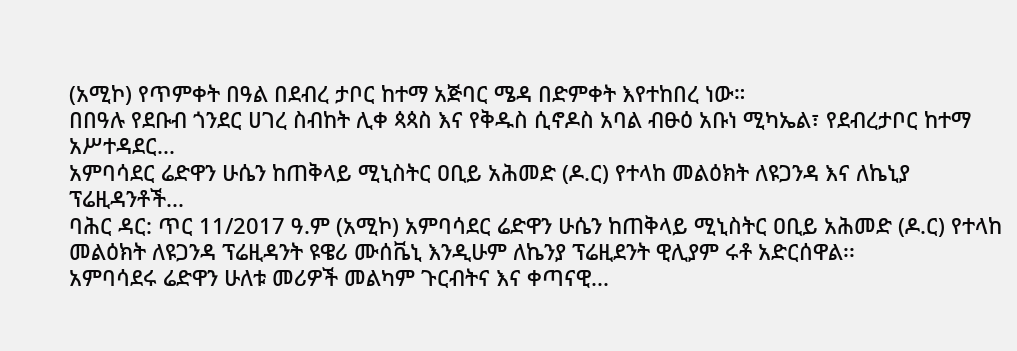(አሚኮ) የጥምቀት በዓል በደብረ ታቦር ከተማ አጅባር ሜዳ በድምቀት እየተከበረ ነው።
በበዓሉ የደቡብ ጎንደር ሀገረ ስብከት ሊቀ ጳጳስ እና የቅዱስ ሲኖዶስ አባል ብፁዕ አቡነ ሚካኤል፣ የደብረታቦር ከተማ አሥተዳደር...
አምባሳደር ሬድዋን ሁሴን ከጠቅላይ ሚኒስትር ዐቢይ አሕመድ (ዶ.ር) የተላከ መልዕክት ለዩጋንዳ እና ለኬኒያ ፕሬዚዳንቶች...
ባሕር ዳር: ጥር 11/2017 ዓ.ም (አሚኮ) አምባሳደር ሬድዋን ሁሴን ከጠቅላይ ሚኒስትር ዐቢይ አሕመድ (ዶ.ር) የተላከ መልዕክት ለዩጋንዳ ፕሬዚዳንት ዩዌሪ ሙሰቬኒ እንዲሁም ለኬንያ ፕሬዚደንት ዊሊያም ሩቶ አድርሰዋል፡፡
አምባሳደሩ ሬድዋን ሁለቱ መሪዎች መልካም ጉርብትና እና ቀጣናዊ...